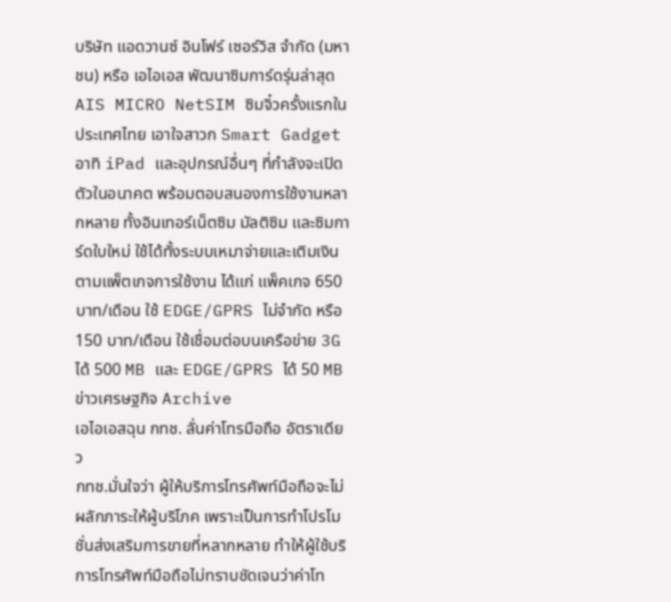บริษัท แอดวานซ์ อินโฟร์ เซอร์วิส จำกัด (มหาชน) หรือ เอไอเอส พัฒนาซิมการ์ดรุ่นล่าสุด AIS MICRO NetSIM ซิมจิ๋วครั้งแรกในประเทศไทย เอาใจสาวก Smart Gadget อาทิ iPad และอุปกรณ์อื่นๆ ที่กำลังจะเปิดตัวในอนาคต พร้อมตอบสนองการใช้งานหลากหลาย ทั้งอินเทอร์เน็ตซิม มัลติซิม และซิมการ์ดใบใหม่ ใช้ได้ทั้งระบบเหมาจ่ายและเติมเงิน ตามแพ็ตเกจการใช้งาน ได้แก่ แพ็คเกจ 650 บาท/เดือน ใช้ EDGE/GPRS ไม่จำกัด หรือ 150 บาท/เดือน ใช้เชื่อมต่อบนเครือข่าย 3G ได้ 500 MB และ EDGE/GPRS ได้ 50 MB
ข่าวเศรษฐกิจ Archive
เอไอเอสฉุน กทช. ลั่นค่าโทรมือถือ อัตราเดียว
กทช.มั่นใจว่า ผู้ให้บริการโทรศัพท์มือถือจะไม่ผลักภาระให้ผู้บริโภค เพราะเป็นการทำโปรโมชั่นส่งเสริมการขายที่หลากหลาย ทำให้ผู้ใช้บริการโทรศัพท์มือถือไม่ทราบชัดเจนว่าค่าโท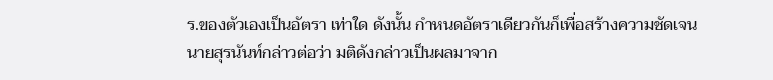ร.ของตัวเองเป็นอัตรา เท่าใด ดังนั้น กำหนดอัตราเดียวกันก็เพื่อสร้างความชัดเจน
นายสุรนันท์กล่าวต่อว่า มติดังกล่าวเป็นผลมาจาก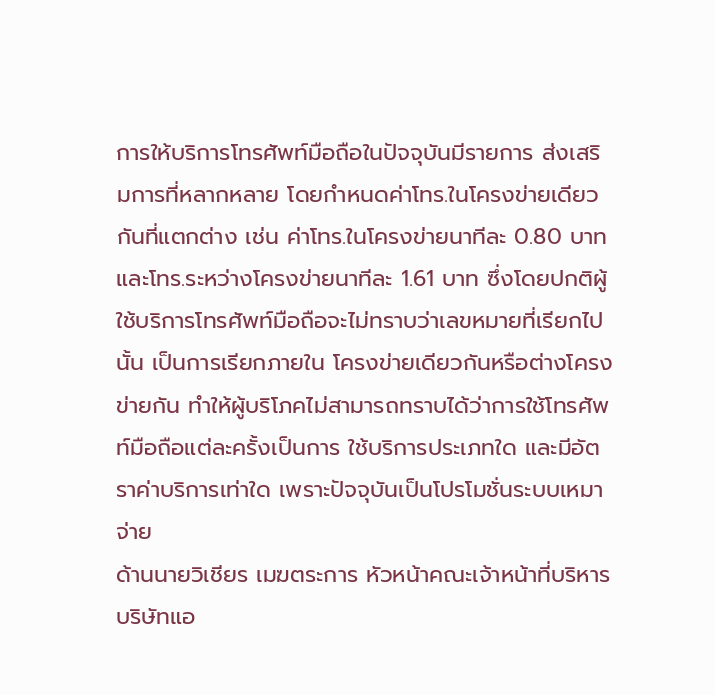การให้บริการโทรศัพท์มือถือในปัจจุบันมีรายการ ส่งเสริมการที่หลากหลาย โดยกำหนดค่าโทร.ในโครงข่ายเดียวกันที่แตกต่าง เช่น ค่าโทร.ในโครงข่ายนาทีละ 0.80 บาท และโทร.ระหว่างโครงข่ายนาทีละ 1.61 บาท ซึ่งโดยปกติผู้ใช้บริการโทรศัพท์มือถือจะไม่ทราบว่าเลขหมายที่เรียกไปนั้น เป็นการเรียกภายใน โครงข่ายเดียวกันหรือต่างโครงข่ายกัน ทำให้ผู้บริโภคไม่สามารถทราบได้ว่าการใช้โทรศัพท์มือถือแต่ละครั้งเป็นการ ใช้บริการประเภทใด และมีอัตราค่าบริการเท่าใด เพราะปัจจุบันเป็นโปรโมชั่นระบบเหมาจ่าย
ด้านนายวิเชียร เมฆตระการ หัวหน้าคณะเจ้าหน้าที่บริหารบริษัทแอ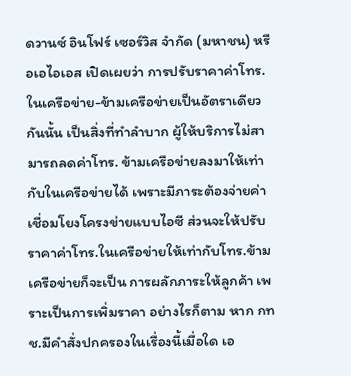ดวานซ์ อินโฟร์ เซอร์วิส จำกัด (มหาชน) หรือเอไอเอส เปิดเผยว่า การปรับราคาค่าโทร.ในเครือข่าย-ข้ามเครือข่ายเป็นอัตราเดียวกันนั้น เป็นสิ่งที่ทำลำบาก ผู้ให้บริการไม่สามารถลดค่าโทร. ข้ามเครือข่ายลงมาให้เท่ากับในเครือข่ายได้ เพราะมีภาระต้องจ่ายค่าเชื่อมโยงโครงข่ายแบบไอซี ส่วนจะให้ปรับราคาค่าโทร.ในเครือข่ายให้เท่ากับโทร.ข้ามเครือข่ายก็จะเป็น การผลักภาระให้ลูกค้า เพราะเป็นการเพิ่มราคา อย่างไรก็ตาม หาก กทช.มีคำสั่งปกครองในเรื่องนี้เมื่อใด เอ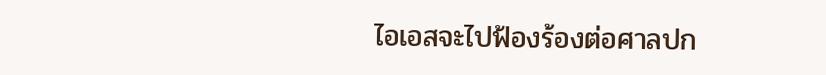ไอเอสจะไปฟ้องร้องต่อศาลปก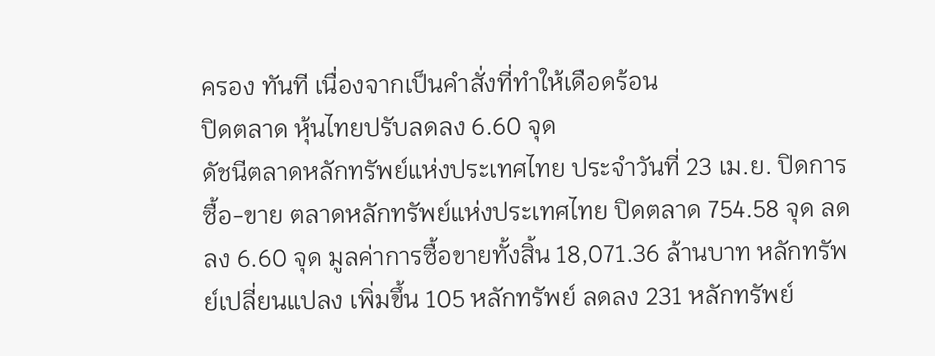ครอง ทันที เนื่องจากเป็นคำสั่งที่ทำให้เดือดร้อน
ปิดตลาด หุ้นไทยปรับลดลง 6.60 จุด
ดัชนีตลาดหลักทรัพย์แห่งประเทศไทย ประจำวันที่ 23 เม.ย. ปิดการซื้อ-ขาย ตลาดหลักทรัพย์แห่งประเทศไทย ปิดตลาด 754.58 จุด ลดลง 6.60 จุด มูลค่าการซื้อขายทั้งสิ้น 18,071.36 ล้านบาท หลักทรัพย์เปลี่ยนแปลง เพิ่มขึ้น 105 หลักทรัพย์ ลดลง 231 หลักทรัพย์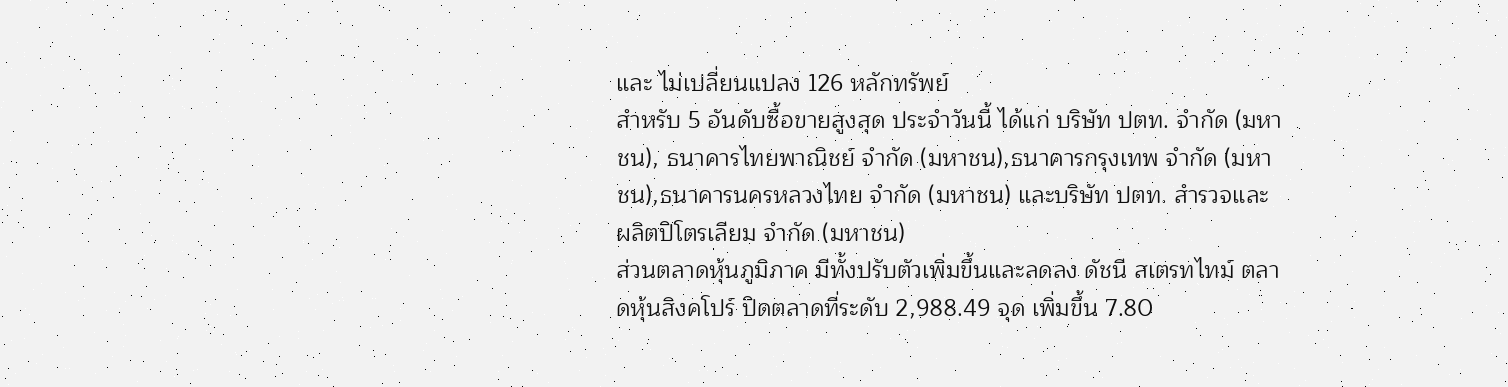และ ไม่เปลี่ยนแปลง 126 หลักทรัพย์
สำหรับ 5 อันดับซื้อขายสูงสุด ประจำวันนี้ ได้แก่ บริษัท ปตท. จำกัด (มหาชน), ธนาคารไทยพาณิชย์ จำกัด (มหาชน),ธนาคารกรุงเทพ จำกัด (มหาชน),ธนาคารนครหลวงไทย จำกัด (มหาชน) และบริษัท ปตท. สำรวจและผลิตปิโตรเลียม จำกัด (มหาชน)
ส่วนตลาดหุ้นภูมิภาค มีทั้งปรับตัวเพิ่มขึ้นและลดลง ดัชนี สเตรทไทม์ ตลาดหุ้นสิงคโปร์ ปิดตลาดที่ระดับ 2,988.49 จุด เพิ่มขึ้น 7.80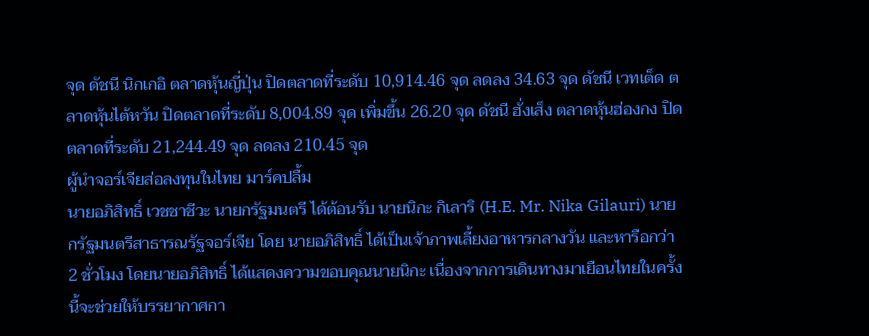จุด ดัชนี นิกเกอิ ตลาดหุ้นญี่ปุ่น ปิดตลาดที่ระดับ 10,914.46 จุด ลดลง 34.63 จุด ดัชนี เวทเต็ด ตลาดหุ้นไต้หวัน ปิดตลาดที่ระดับ 8,004.89 จุด เพิ่มขึ้น 26.20 จุด ดัชนี ฮั่งเส็ง ตลาดหุ้นฮ่องกง ปิดตลาดที่ระดับ 21,244.49 จุด ลดลง 210.45 จุด
ผู้นำจอร์เจียส่อลงทุนในไทย มาร์คปลื้ม
นายอภิสิทธิ์ เวชชาชีวะ นายกรัฐมนตรี ได้ต้อนรับ นายนิกะ กิเลาริ (H.E. Mr. Nika Gilauri) นายกรัฐมนตรีสาธารณรัฐจอร์เจีย โดย นายอภิสิทธิ์ ได้เป็นเจ้าภาพเลี้ยงอาหารกลางวัน และหารือกว่า 2 ชั่วโมง โดยนายอภิสิทธิ์ ได้แสดงความขอบคุณนายนิกะ เนื่องจากการเดินทางมาเยือนไทยในครั้งนี้จะช่วยให้บรรยากาศกา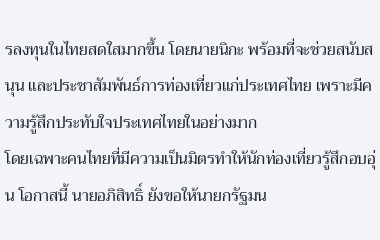รลงทุนในไทยสดใสมากขึ้น โดยนายนิกะ พร้อมที่จะช่วยสนับสนุน และประชาสัมพันธ์การท่องเที่ยวแก่ประเทศไทย เพราะมีความรู้สึกประทับใจประเทศไทยในอย่างมาก
โดยเฉพาะคนไทยที่มีความเป็นมิตรทำให้นักท่องเที่ยวรู้สึกอบอุ่น โอกาสนี้ นายอภิสิทธิ์ ยังขอให้นายกรัฐมน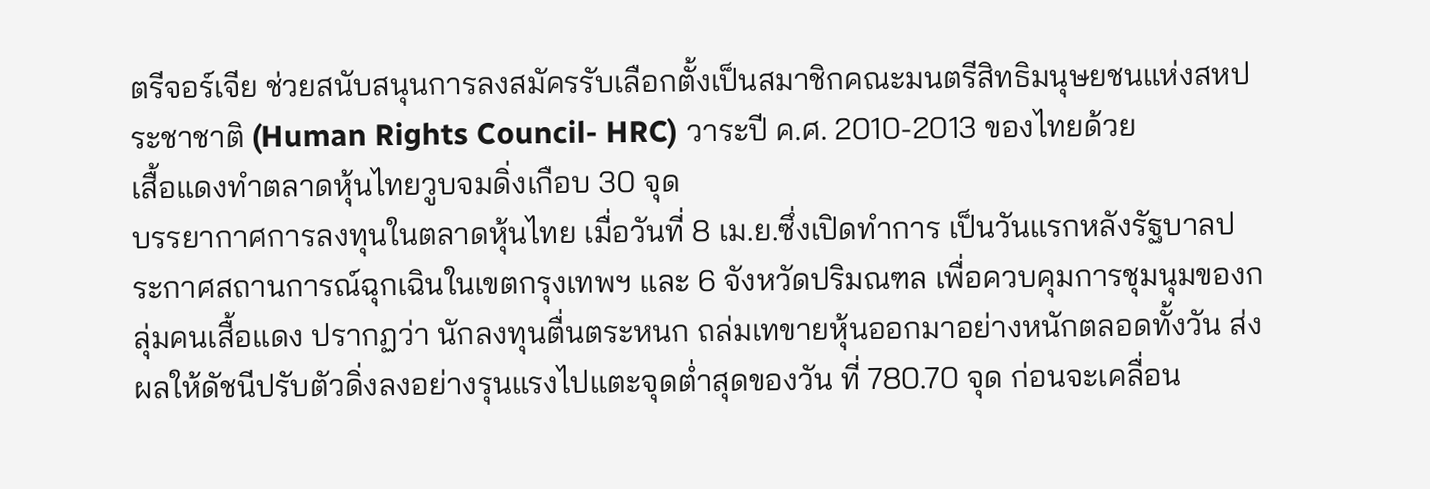ตรีจอร์เจีย ช่วยสนับสนุนการลงสมัครรับเลือกตั้งเป็นสมาชิกคณะมนตรีสิทธิมนุษยชนแห่งสหประชาชาติ (Human Rights Council- HRC) วาระปี ค.ศ. 2010-2013 ของไทยด้วย
เสื้อแดงทำตลาดหุ้นไทยวูบจมดิ่งเกือบ 30 จุด
บรรยากาศการลงทุนในตลาดหุ้นไทย เมื่อวันที่ 8 เม.ย.ซึ่งเปิดทำการ เป็นวันแรกหลังรัฐบาลประกาศสถานการณ์ฉุกเฉินในเขตกรุงเทพฯ และ 6 จังหวัดปริมณฑล เพื่อควบคุมการชุมนุมของกลุ่มคนเสื้อแดง ปรากฏว่า นักลงทุนตื่นตระหนก ถล่มเทขายหุ้นออกมาอย่างหนักตลอดทั้งวัน ส่งผลให้ดัชนีปรับตัวดิ่งลงอย่างรุนแรงไปแตะจุดต่ำสุดของวัน ที่ 780.70 จุด ก่อนจะเคลื่อน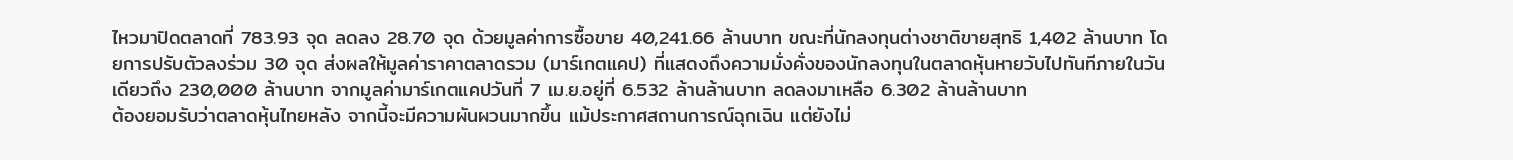ไหวมาปิดตลาดที่ 783.93 จุด ลดลง 28.70 จุด ด้วยมูลค่าการซื้อขาย 40,241.66 ล้านบาท ขณะที่นักลงทุนต่างชาติขายสุทธิ 1,402 ล้านบาท โดยการปรับตัวลงร่วม 30 จุด ส่งผลให้มูลค่าราคาตลาดรวม (มาร์เกตแคป) ที่แสดงถึงความมั่งคั่งของนักลงทุนในตลาดหุ้นหายวับไปทันทีภายในวันเดียวถึง 230,000 ล้านบาท จากมูลค่ามาร์เกตแคปวันที่ 7 เม.ย.อยู่ที่ 6.532 ล้านล้านบาท ลดลงมาเหลือ 6.302 ล้านล้านบาท
ต้องยอมรับว่าตลาดหุ้นไทยหลัง จากนี้จะมีความผันผวนมากขึ้น แม้ประกาศสถานการณ์ฉุกเฉิน แต่ยังไม่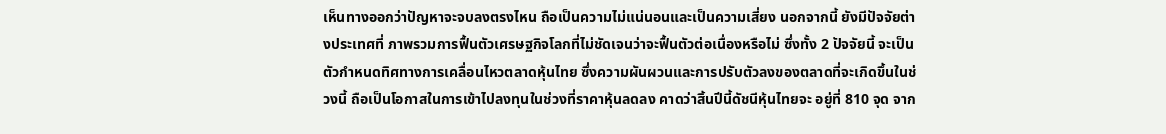เห็นทางออกว่าปัญหาจะจบลงตรงไหน ถือเป็นความไม่แน่นอนและเป็นความเสี่ยง นอกจากนี้ ยังมีปัจจัยต่างประเทศที่ ภาพรวมการฟื้นตัวเศรษฐกิจโลกที่ไม่ชัดเจนว่าจะฟื้นตัวต่อเนื่องหรือไม่ ซึ่งทั้ง 2 ปัจจัยนี้ จะเป็นตัวกำหนดทิศทางการเคลื่อนไหวตลาดหุ้นไทย ซึ่งความผันผวนและการปรับตัวลงของตลาดที่จะเกิดขึ้นในช่วงนี้ ถือเป็นโอกาสในการเข้าไปลงทุนในช่วงที่ราคาหุ้นลดลง คาดว่าสิ้นปีนี้ดัชนีหุ้นไทยจะ อยู่ที่ 810 จุด จาก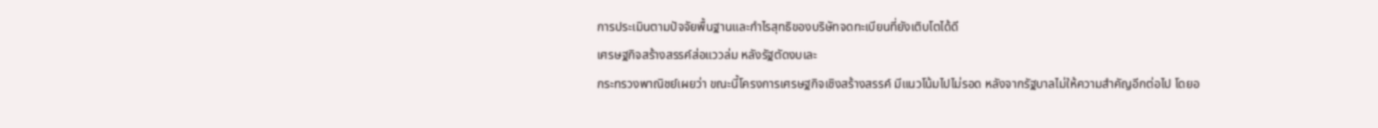การประเมินตามปัจจัยพื้นฐานและกำไรสุทธิของบริษัทจดทะเบียนที่ยังเติบโตได้ดี
เศรษฐกิจสร้างสรรค์ส่อแววล่ม หลังรัฐตัดงบเละ
กระทรวงพาณิชย์เผยว่า ขณะนี้โครงการเศรษฐกิจเชิงสร้างสรรค์ มีแนวโน้มไปไม่รอด หลังจากรัฐบาลไม่ให้ความสำคัญอีกต่อไป โดยอ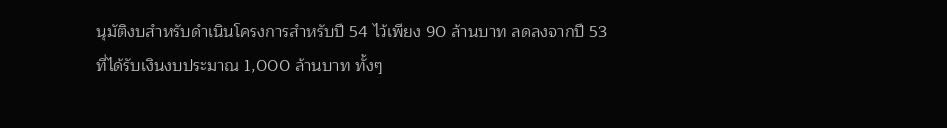นุมัติงบสำหรับดำเนินโครงการสำหรับปี 54 ไว้เพียง 90 ล้านบาท ลดลงจากปี 53 ที่ได้รับเงินงบประมาณ 1,000 ล้านบาท ทั้งๆ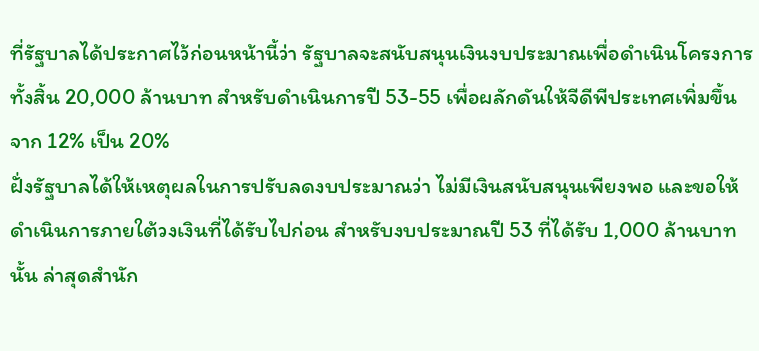ที่รัฐบาลได้ประกาศไว้ก่อนหน้านี้ว่า รัฐบาลจะสนับสนุนเงินงบประมาณเพื่อดำเนินโครงการทั้งสิ้น 20,000 ล้านบาท สำหรับดำเนินการปี 53-55 เพื่อผลักดันให้จีดีพีประเทศเพิ่มขึ้นจาก 12% เป็น 20%
ฝั่งรัฐบาลได้ให้เหตุผลในการปรับลดงบประมาณว่า ไม่มีเงินสนับสนุนเพียงพอ และขอให้ดำเนินการภายใต้วงเงินที่ได้รับไปก่อน สำหรับงบประมาณปี 53 ที่ได้รับ 1,000 ล้านบาทนั้น ล่าสุดสำนัก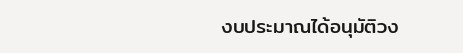งบประมาณได้อนุมัติวง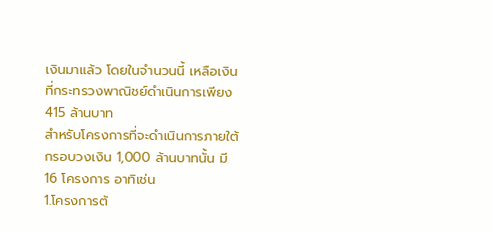เงินมาแล้ว โดยในจำนวนนี้ เหลือเงินที่กระทรวงพาณิชย์ดำเนินการเพียง 415 ล้านบาท
สำหรับโครงการที่จะดำเนินการภายใต้กรอบวงเงิน 1,000 ล้านบาทนั้น มี 16 โครงการ อาทิเช่น
1.โครงการต้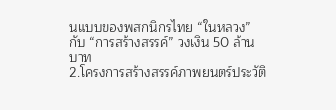นแบบของพสกนิกรไทย “ในหลวง” กับ “การสร้างสรรค์” วงเงิน 50 ล้านบาท
2.โครงการสร้างสรรค์ภาพยนตร์ประวัติ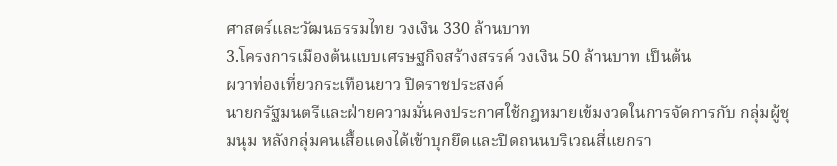ศาสตร์และวัฒนธรรมไทย วงเงิน 330 ล้านบาท
3.โครงการเมืองต้นแบบเศรษฐกิจสร้างสรรค์ วงเงิน 50 ล้านบาท เป็นต้น
ผวาท่องเที่ยวกระเทือนยาว ปิดราชประสงค์
นายกรัฐมนตรีและฝ่ายความมั่นคงประกาศใช้กฎหมายเข้มงวดในการจัดการกับ กลุ่มผู้ชุมนุม หลังกลุ่มคนเสื้อแดงได้เข้าบุกยึดและปิดถนนบริเวณสี่แยกรา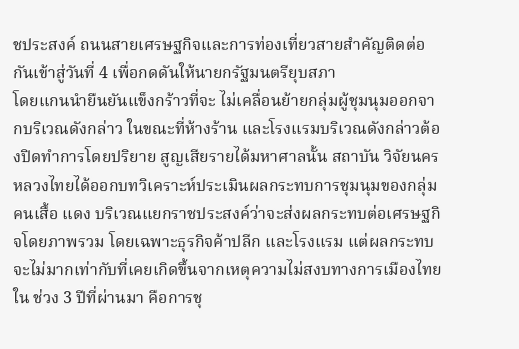ชประสงค์ ถนนสายเศรษฐกิจและการท่องเที่ยวสายสำคัญติดต่อกันเข้าสู่วันที่ 4 เพื่อกดดันให้นายกรัฐมนตรียุบสภา
โดยแกนนำยืนยันแข็งกร้าวที่จะ ไม่เคลื่อนย้ายกลุ่มผู้ชุมนุมออกจากบริเวณดังกล่าว ในขณะที่ห้างร้าน และโรงแรมบริเวณดังกล่าวต้องปิดทำการโดยปริยาย สูญเสียรายได้มหาศาลนั้น สถาบัน วิจัยนครหลวงไทยได้ออกบทวิเคราะห์ประเมินผลกระทบการชุมนุมของกลุ่มคนเสื้อ แดง บริเวณแยกราชประสงค์ว่าจะส่งผลกระทบต่อเศรษฐกิจโดยภาพรวม โดยเฉพาะธุรกิจค้าปลีก และโรงแรม แต่ผลกระทบจะไม่มากเท่ากับที่เคยเกิดขึ้นจากเหตุความไม่สงบทางการเมืองไทยใน ช่วง 3 ปีที่ผ่านมา คือการชุ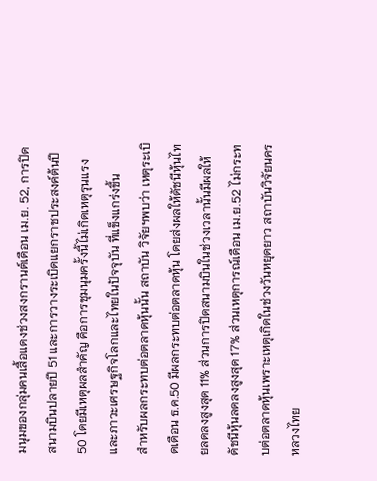มนุมของกลุ่มคนเสื้อแดงช่วงสงกรานต์เดือน เม.ย. 52, การปิดสนามบินปลายปี 51 และการวางระเบิดแยกราชประสงค์ต้นปี 50 โดยมีเหตุผลสำคัญ คือการชุมนุมครั้งนี้ไม่เกิดเหตุรุนแรงและภาวะเศรษฐกิจโลกและไทยในปัจจุบัน ที่แข็งแกร่งขึ้น
สำหรับผลกระทบต่อตลาดหุ้นนั้น สถาบัน วิจัยฯพบว่า เหตุระเบิดเดือน ธ.ค.50 มีผลกระทบต่อตลาดหุ้น โดยส่งผลให้ดัชนีหุ้นไทยลดลงสูงสุด 11% ส่วนการปิดสนามบินในช่วงเวลานั้นมีผลให้ดัชนีหุ้นลดลงสูงสุด 17% ส่วนเหตุการณ์เดือน เม.ย.52 ไม่กระทบต่อตลาดหุ้นเพราะเหตุเกิดในช่วงวันหยุดยาว สถาบันวิจัยนครหลวงไทย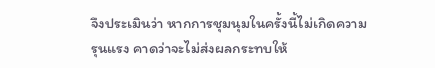จึงประเมินว่า หากการชุมนุมในครั้งนี้ไม่เกิดความรุนแรง คาดว่าจะไม่ส่งผลกระทบให้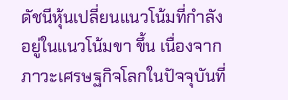ดัชนีหุ้นเปลี่ยนแนวโน้มที่กำลังอยู่ในแนวโน้มขา ขึ้น เนื่องจากภาวะเศรษฐกิจโลกในปัจจุบันที่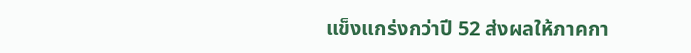แข็งแกร่งกว่าปี 52 ส่งผลให้ภาคกา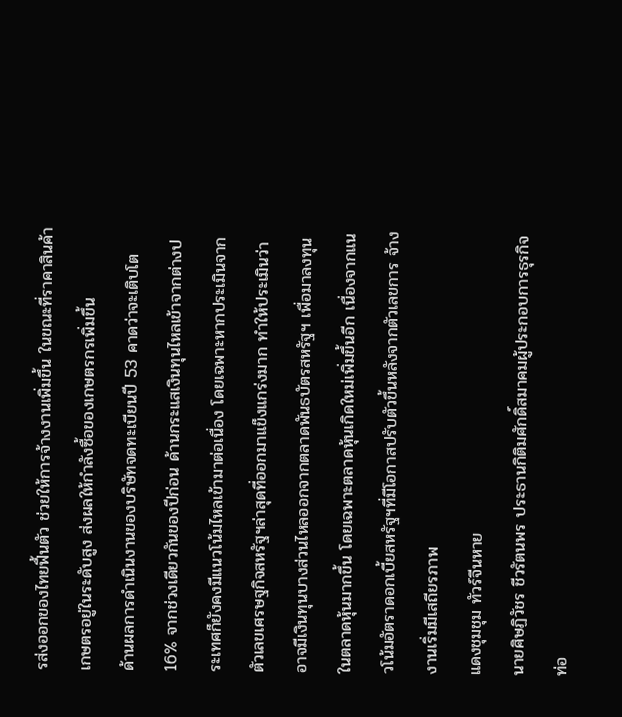รส่งออกของไทยฟื้นตัว ช่วยให้การจ้างงานเพิ่มขึ้น ในขณะที่ราคาสินค้าเกษตรอยู่ในระดับสูง ส่งผลให้กำลังซื้อของเกษตรกรเพิ่มขึ้น
ด้านผลการดำเนินงานของบริษัทจดทะเบียนปี 53 คาดว่าจะเติบโต 16% จากช่วงเดียวกันของปีก่อน ด้านกระแสเงินทุนไหลเข้าจากต่างประเทศก็ยังคงมีแนวโน้มไหลเข้ามาต่อเนื่อง โดยเฉพาะหากประเมินจากตัวเลขเศรษฐกิจสหรัฐฯล่าสุดที่ออกมาแข็งแกร่งมาก ทำให้ประเมินว่าอาจมีเงินทุนบางส่วนไหลออกจากตลาดพันธบัตรสหรัฐฯ เพื่อมาลงทุนในตลาดหุ้นมากขึ้น โดยเฉพาะตลาดหุ้นเกิดใหม่เพิ่มขึ้นอีก เนื่องจากแนวโน้มอัตราดอกเบี้ยสหรัฐฯที่มีโอกาสปรับตัวขึ้นหลังจากตัวเลขการ จ้างงานเริ่มมีเสถียรภาพ
แดงชุมชุม ทัวร์จีนหาย
นายศิษฏิวัชร ชีวรัตนพร ประธานกิติมศักดิ์สมาคมผู้ประกอบการธุรกิจท่อ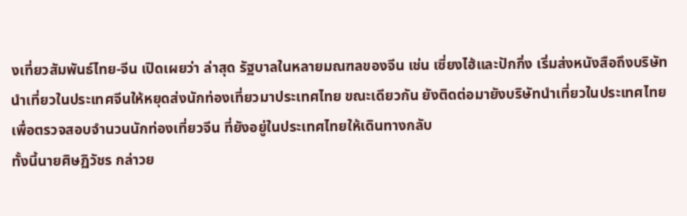งเที่ยวสัมพันธ์ไทย-จีน เปิดเผยว่า ล่าสุด รัฐบาลในหลายมณฑลของจีน เช่น เซี่ยงไฮ้และปักกิ่ง เริ่มส่งหนังสือถึงบริษัทนำเที่ยวในประเทศจีนให้หยุดส่งนักท่องเที่ยวมาประเทศไทย ขณะเดียวกัน ยังติดต่อมายังบริษัทนำเที่ยวในประเทศไทยเพื่อตรวจสอบจำนวนนักท่องเที่ยวจีน ที่ยังอยู่ในประเทศไทยให้เดินทางกลับ
ทั้งนี้นายศิษฏิวัชร กล่าวย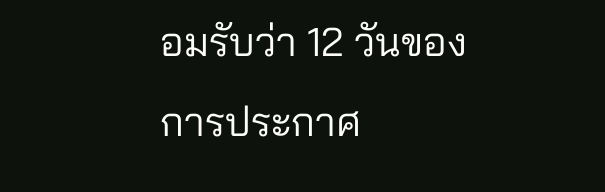อมรับว่า 12 วันของการประกาศ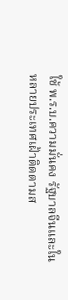ใช้ พ.ร.บ.ความมั่นคง รัฐบาลจีนและในหลายประเทศเฝ้าติดตามส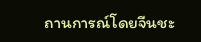ถานการณ์โดยจีนชะ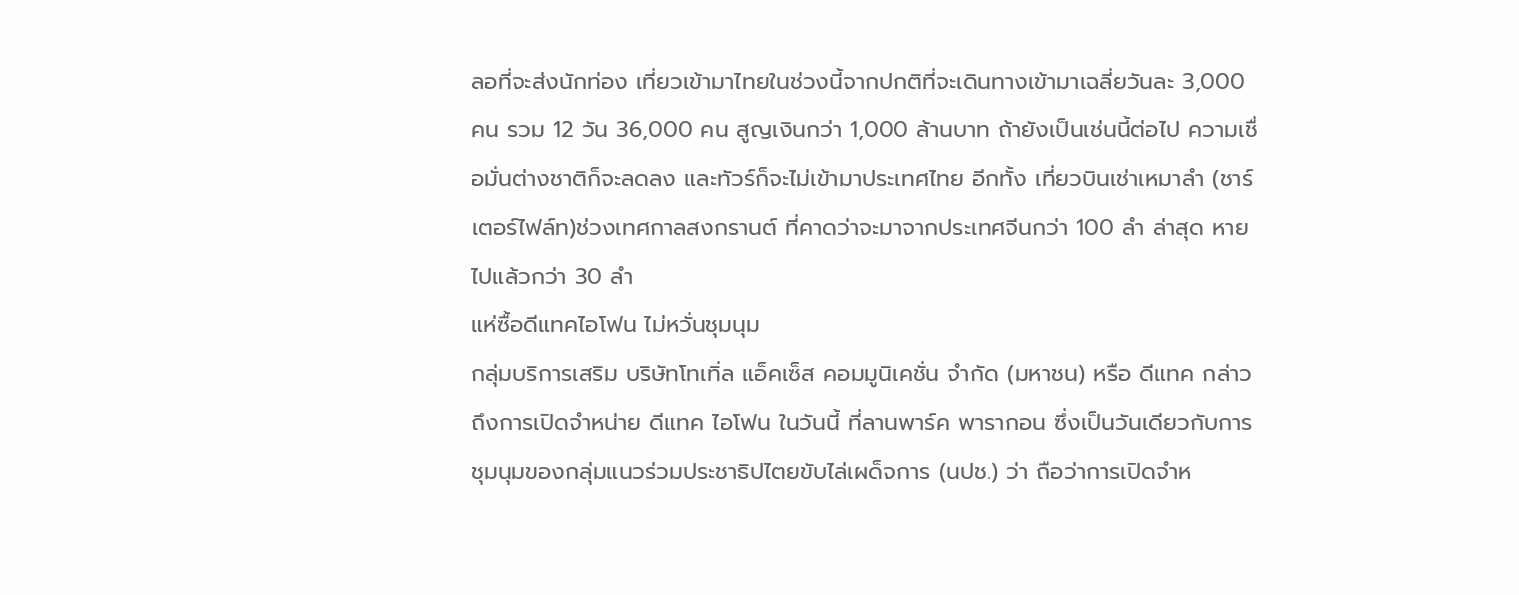ลอที่จะส่งนักท่อง เที่ยวเข้ามาไทยในช่วงนี้จากปกติที่จะเดินทางเข้ามาเฉลี่ยวันละ 3,000 คน รวม 12 วัน 36,000 คน สูญเงินกว่า 1,000 ล้านบาท ถ้ายังเป็นเช่นนี้ต่อไป ความเชื่อมั่นต่างชาติก็จะลดลง และทัวร์ก็จะไม่เข้ามาประเทศไทย อีกทั้ง เที่ยวบินเช่าเหมาลำ (ชาร์เตอร์ไฟล์ท)ช่วงเทศกาลสงกรานต์ ที่คาดว่าจะมาจากประเทศจีนกว่า 100 ลำ ล่าสุด หายไปแล้วกว่า 30 ลำ
แห่ซื้อดีแทคไอโฟน ไม่หวั่นชุมนุม
กลุ่มบริการเสริม บริษัทโทเทิ่ล แอ็คเซ็ส คอมมูนิเคชั่น จำกัด (มหาชน) หรือ ดีแทค กล่าวถึงการเปิดจำหน่าย ดีแทค ไอโฟน ในวันนี้ ที่ลานพาร์ค พารากอน ซึ่งเป็นวันเดียวกับการชุมนุมของกลุ่มแนวร่วมประชาธิปไตยขับไล่เผด็จการ (นปช.) ว่า ถือว่าการเปิดจำห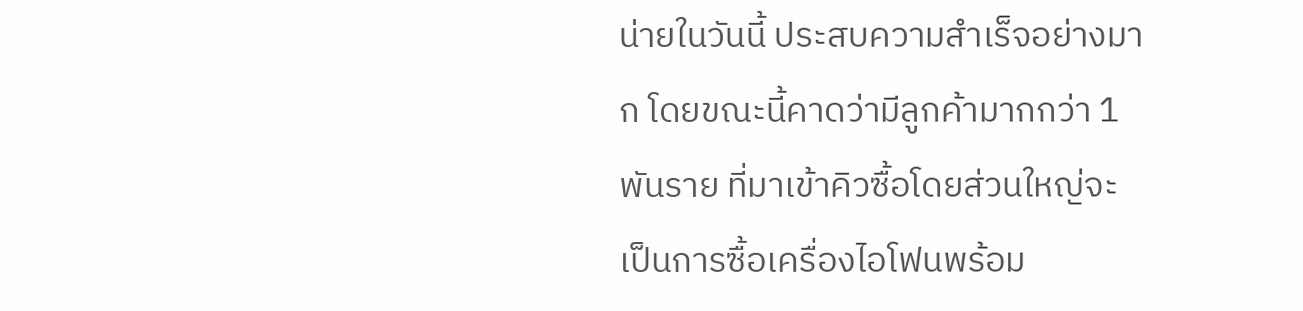น่ายในวันนี้ ประสบความสำเร็จอย่างมาก โดยขณะนี้คาดว่ามีลูกค้ามากกว่า 1 พันราย ที่มาเข้าคิวซื้อโดยส่วนใหญ่จะเป็นการซื้อเครื่องไอโฟนพร้อม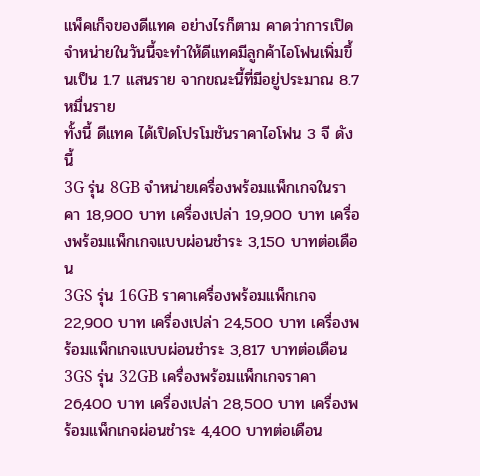แพ็คเก็จของดีแทค อย่างไรก็ตาม คาดว่าการเปิดจำหน่ายในวันนี้จะทำให้ดีแทคมีลูกค้าไอโฟนเพิ่มขึ้นเป็น 1.7 แสนราย จากขณะนี้ที่มีอยู่ประมาณ 8.7 หมื่นราย
ทั้งนี้ ดีแทค ได้เปิดโปรโมชันราคาไอโฟน 3 จี ดังนี้
3G รุ่น 8GB จำหน่ายเครื่องพร้อมแพ็กเกจในราคา 18,900 บาท เครื่องเปล่า 19,900 บาท เครื่องพร้อมแพ็กเกจแบบผ่อนชำระ 3,150 บาทต่อเดือน
3GS รุ่น 16GB ราคาเครื่องพร้อมแพ็กเกจ 22,900 บาท เครื่องเปล่า 24,500 บาท เครื่องพร้อมแพ็กเกจแบบผ่อนชำระ 3,817 บาทต่อเดือน
3GS รุ่น 32GB เครื่องพร้อมแพ็กเกจราคา 26,400 บาท เครื่องเปล่า 28,500 บาท เครื่องพร้อมแพ็กเกจผ่อนชำระ 4,400 บาทต่อเดือน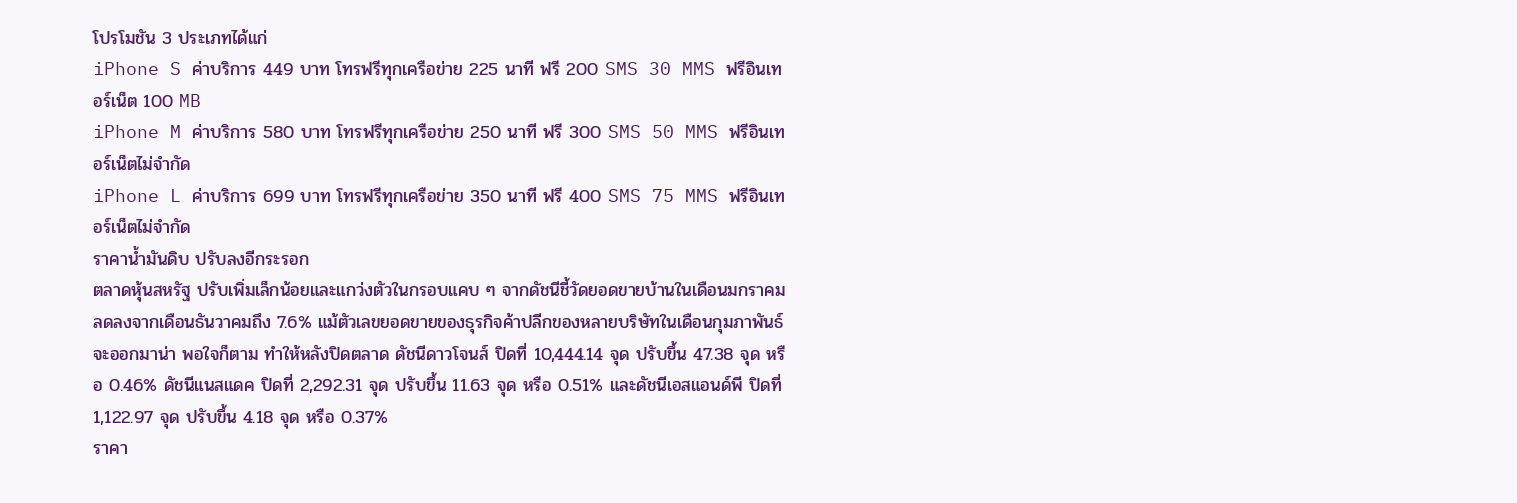โปรโมชัน 3 ประเภทได้แก่
iPhone S ค่าบริการ 449 บาท โทรฟรีทุกเครือข่าย 225 นาที ฟรี 200 SMS 30 MMS ฟรีอินเทอร์เน็ต 100 MB
iPhone M ค่าบริการ 580 บาท โทรฟรีทุกเครือข่าย 250 นาที ฟรี 300 SMS 50 MMS ฟรีอินเทอร์เน็ตไม่จำกัด
iPhone L ค่าบริการ 699 บาท โทรฟรีทุกเครือข่าย 350 นาที ฟรี 400 SMS 75 MMS ฟรีอินเทอร์เน็ตไม่จำกัด
ราคาน้ำมันดิบ ปรับลงอีกระรอก
ตลาดหุ้นสหรัฐ ปรับเพิ่มเล็กน้อยและแกว่งตัวในกรอบแคบ ๆ จากดัชนีชี้วัดยอดขายบ้านในเดือนมกราคม ลดลงจากเดือนธันวาคมถึง 7.6% แม้ตัวเลขยอดขายของธุรกิจค้าปลีกของหลายบริษัทในเดือนกุมภาพันธ์จะออกมาน่า พอใจก็ตาม ทำให้หลังปิดตลาด ดัชนีดาวโจนส์ ปิดที่ 10,444.14 จุด ปรับขึ้น 47.38 จุด หรือ 0.46% ดัชนีแนสแดค ปิดที่ 2,292.31 จุด ปรับขึ้น 11.63 จุด หรือ 0.51% และดัชนีเอสแอนด์พี ปิดที่ 1,122.97 จุด ปรับขึ้น 4.18 จุด หรือ 0.37%
ราคา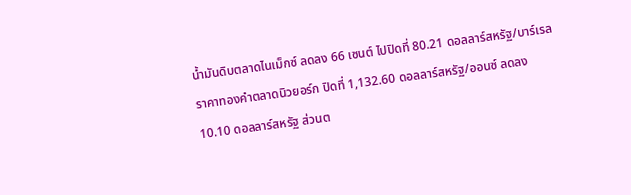น้ำมันดิบตลาดไนเม็กซ์ ลดลง 66 เซนต์ ไปปิดที่ 80.21 ดอลลาร์สหรัฐ/บาร์เรล ราคาทองคำตลาดนิวยอร์ก ปิดที่ 1,132.60 ดอลลาร์สหรัฐ/ออนซ์ ลดลง 10.10 ดอลลาร์สหรัฐ ส่วนต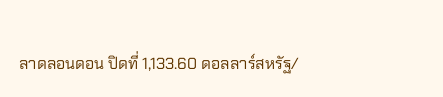ลาดลอนดอน ปิดที่ 1,133.60 ดอลลาร์สหรัฐ/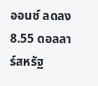ออนซ์ ลดลง 8.55 ดอลลาร์สหรัฐ